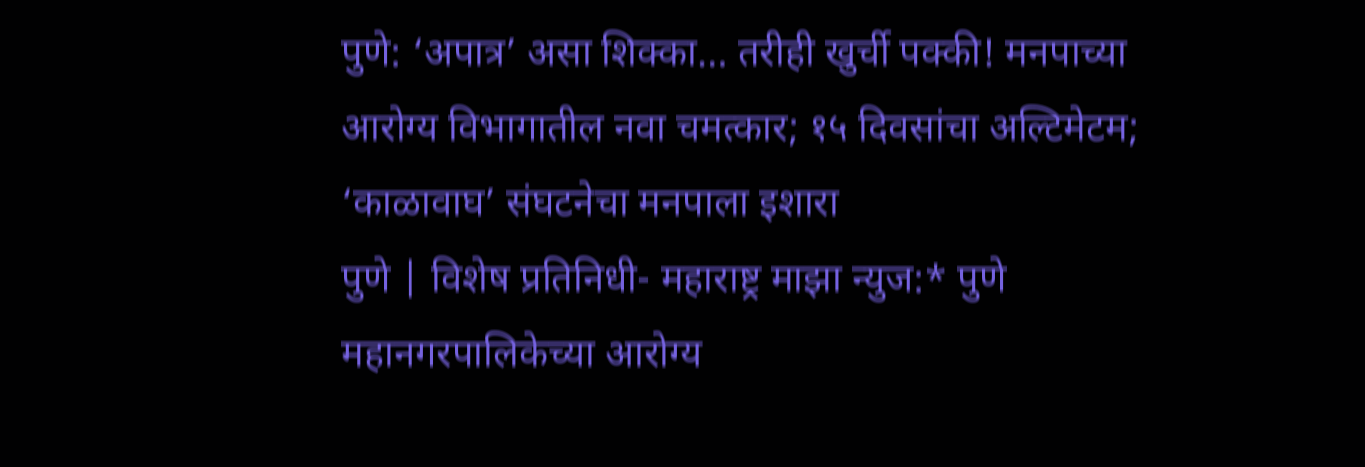पुणे: ‘अपात्र’ असा शिक्का… तरीही खुर्ची पक्की! मनपाच्या आरोग्य विभागातील नवा चमत्कार; १५ दिवसांचा अल्टिमेटम; ‘काळावाघ’ संघटनेचा मनपाला इशारा
पुणे | विशेष प्रतिनिधी- महाराष्ट्र माझा न्युज:* पुणे महानगरपालिकेच्या आरोग्य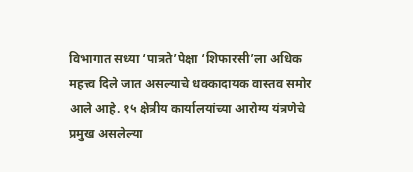विभागात सध्या ‘पात्रते’पेक्षा ‘शिफारसी’ला अधिक महत्त्व दिले जात असल्याचे धक्कादायक वास्तव समोर आले आहे. १५ क्षेत्रीय कार्यालयांच्या आरोग्य यंत्रणेचे प्रमुख असलेल्या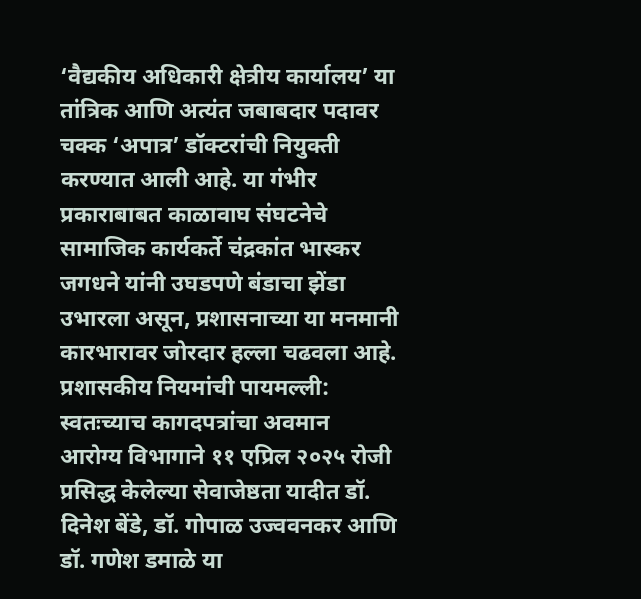‘वैद्यकीय अधिकारी क्षेत्रीय कार्यालय’ या तांत्रिक आणि अत्यंत जबाबदार पदावर चक्क ‘अपात्र’ डॉक्टरांची नियुक्ती करण्यात आली आहे. या गंभीर प्रकाराबाबत काळावाघ संघटनेचे सामाजिक कार्यकर्ते चंद्रकांत भास्कर जगधने यांनी उघडपणे बंडाचा झेंडा उभारला असून, प्रशासनाच्या या मनमानी कारभारावर जोरदार हल्ला चढवला आहे.
प्रशासकीय नियमांची पायमल्ली: स्वतःच्याच कागदपत्रांचा अवमान
आरोग्य विभागाने ११ एप्रिल २०२५ रोजी प्रसिद्ध केलेल्या सेवाजेष्ठता यादीत डॉ. दिनेश बेंडे, डॉ. गोपाळ उज्ववनकर आणि डॉ. गणेश डमाळे या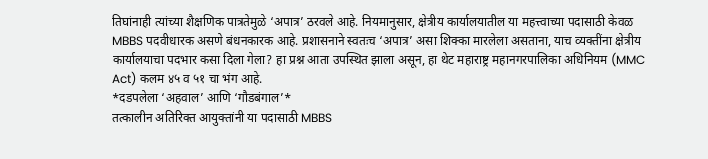तिघांनाही त्यांच्या शैक्षणिक पात्रतेमुळे ‘अपात्र’ ठरवले आहे. नियमानुसार, क्षेत्रीय कार्यालयातील या महत्त्वाच्या पदासाठी केवळ MBBS पदवीधारक असणे बंधनकारक आहे. प्रशासनाने स्वतःच ‘अपात्र’ असा शिक्का मारलेला असताना, याच व्यक्तींना क्षेत्रीय कार्यालयाचा पदभार कसा दिला गेला? हा प्रश्न आता उपस्थित झाला असून, हा थेट महाराष्ट्र महानगरपालिका अधिनियम (MMC Act) कलम ४५ व ५१ चा भंग आहे.
*दडपलेला ‘अहवाल’ आणि ‘गौडबंगाल’*
तत्कालीन अतिरिक्त आयुक्तांनी या पदासाठी MBBS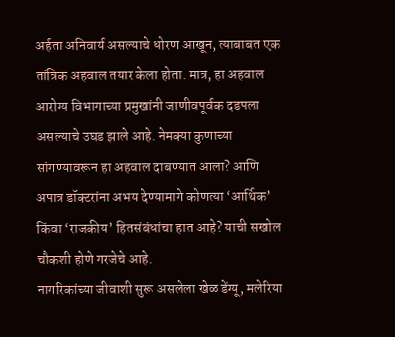अर्हता अनिवार्य असल्याचे धोरण आखून, त्याबाबत एक तांत्रिक अहवाल तयार केला होता. मात्र, हा अहवाल आरोग्य विभागाच्या प्रमुखांनी जाणीवपूर्वक दडपला असल्याचे उघड झाले आहे. नेमक्या कुणाच्या सांगण्यावरून हा अहवाल दाबण्यात आला? आणि अपात्र डॉक्टरांना अभय देण्यामागे कोणत्या ‘आर्थिक’ किंवा ‘राजकीय’ हितसंबंधांचा हात आहे? याची सखोल चौकशी होणे गरजेचे आहे.
नागरिकांच्या जीवाशी सुरू असलेला खेळ डेंग्यू, मलेरिया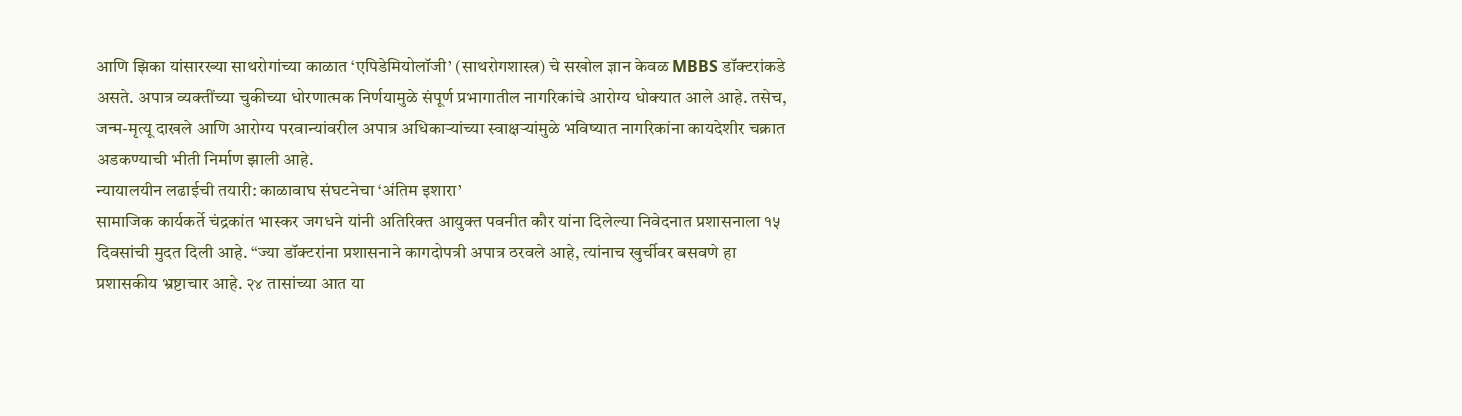आणि झिका यांसारख्या साथरोगांच्या काळात ‘एपिडेमियोलॉजी’ (साथरोगशास्त्र) चे सखोल ज्ञान केवळ MBBS डॉक्टरांकडे असते. अपात्र व्यक्तींच्या चुकीच्या धोरणात्मक निर्णयामुळे संपूर्ण प्रभागातील नागरिकांचे आरोग्य धोक्यात आले आहे. तसेच, जन्म-मृत्यू दाखले आणि आरोग्य परवान्यांवरील अपात्र अधिकाऱ्यांच्या स्वाक्षऱ्यांमुळे भविष्यात नागरिकांना कायदेशीर चक्रात अडकण्याची भीती निर्माण झाली आहे.
न्यायालयीन लढाईची तयारी: काळावाघ संघटनेचा ‘अंतिम इशारा’
सामाजिक कार्यकर्ते चंद्रकांत भास्कर जगधने यांनी अतिरिक्त आयुक्त पवनीत कौर यांना दिलेल्या निवेदनात प्रशासनाला १५ दिवसांची मुदत दिली आहे. “ज्या डॉक्टरांना प्रशासनाने कागदोपत्री अपात्र ठरवले आहे, त्यांनाच खुर्चीवर बसवणे हा प्रशासकीय भ्रष्टाचार आहे. २४ तासांच्या आत या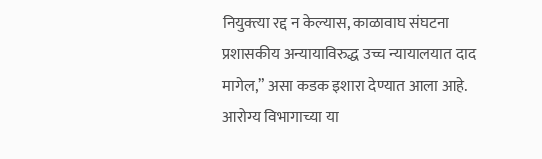नियुक्त्या रद्द न केल्यास, काळावाघ संघटना प्रशासकीय अन्यायाविरुद्ध उच्च न्यायालयात दाद मागेल,” असा कडक इशारा देण्यात आला आहे.
आरोग्य विभागाच्या या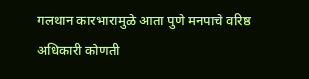गलथान कारभारामुळे आता पुणे मनपाचे वरिष्ठ अधिकारी कोणती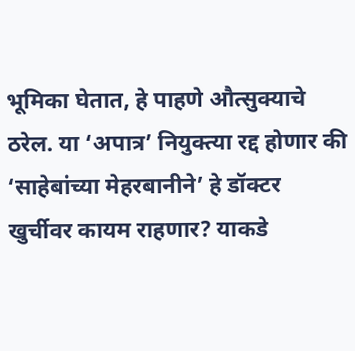भूमिका घेतात, हे पाहणे औत्सुक्याचे ठरेल. या ‘अपात्र’ नियुक्त्या रद्द होणार की ‘साहेबांच्या मेहरबानीने’ हे डॉक्टर खुर्चीवर कायम राहणार? याकडे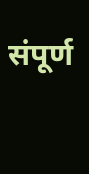संपूर्ण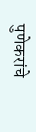पुणेकरांचे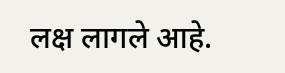लक्ष लागले आहे.